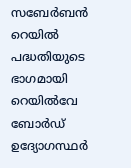സബേർബൻ റെയിൽ പദ്ധതിയുടെ ഭാഗമായി റെയിൽവേ ബോർഡ് ഉദ്യോഗസ്ഥർ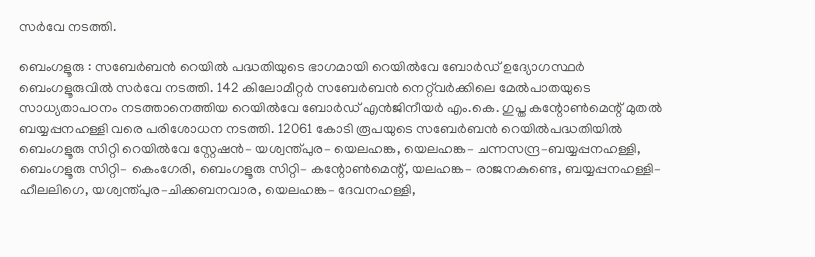സർവേ നടത്തി.

ബെംഗളൂരു : സബേർബൻ റെയിൽ പദ്ധതിയുടെ ഭാഗമായി റെയിൽവേ ബോർഡ് ഉദ്യോഗസ്ഥർ ബെംഗളൂരുവിൽ സർവേ നടത്തി. 142 കിലോമീറ്റർ സബേർബൻ നെറ്റ്‌വർക്കിലെ മേൽപാതയുടെ സാധ്യതാപഠനം നടത്താനെത്തിയ റെയിൽവേ ബോർഡ് എൻജിനീയർ എം.കെ. ഗുപ്ത കന്റോൺമെന്റ് മുതൽ ബയ്യപ്പനഹള്ളി വരെ പരിശോധന നടത്തി. 12061 കോടി രൂപയുടെ സബേർബൻ റെയിൽപദ്ധതിയിൽ ബെംഗളൂരു സിറ്റി റെയിൽവേ സ്റ്റേഷൻ– യശ്വന്ത്പുര– യെലഹങ്ക, യെലഹങ്ക– ചന്നസന്ദ്ര–ബയ്യപ്പനഹള്ളി, ബെംഗളൂരു സിറ്റി– കെംഗേരി, ബെംഗളൂരു സിറ്റി– കന്റോൺമെന്റ്, യലഹങ്ക– രാജനകുണ്ടെ, ബയ്യപ്പനഹള്ളി– ഹീലലിഗെ, യശ്വന്ത്പുര–ചിക്കബനവാര, യെലഹങ്ക– ദേവനഹള്ളി,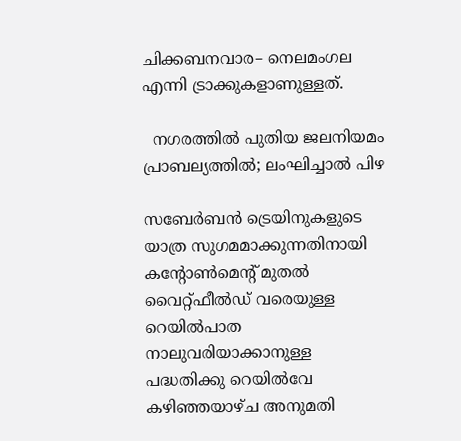ചിക്കബനവാര– നെലമംഗല എന്നി ട്രാക്കുകളാണുള്ളത്.

  നഗരത്തിൽ പുതിയ ജലനിയമം പ്രാബല്യത്തിൽ; ലംഘിച്ചാൽ പിഴ

സബേർബൻ ട്രെയിനുകളുടെ യാത്ര സുഗമമാക്കുന്നതിനായി കന്റോൺമെന്റ് മുതൽ വൈറ്റ്ഫീൽഡ് വരെയുള്ള റെയിൽപാത നാലുവരിയാക്കാനുള്ള പദ്ധതിക്കു റെയിൽവേ കഴിഞ്ഞയാഴ്ച അനുമതി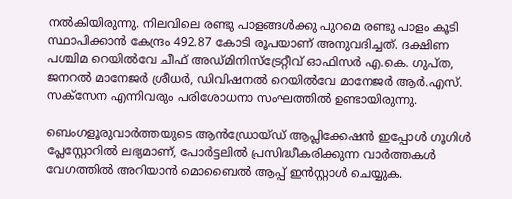നൽകിയിരുന്നു. നിലവിലെ രണ്ടു പാളങ്ങൾക്കു പുറമെ രണ്ടു പാളം കൂടി സ്ഥാപിക്കാൻ കേന്ദ്രം 492.87 കോടി രൂപയാണ് അനുവദിച്ചത്. ദക്ഷിണ പശ്ചിമ റെയിൽവേ ചീഫ് അഡ്മിനിസ്ട്രേറ്റീവ് ഓഫിസർ എ.കെ. ഗുപ്ത, ജനറൽ മാനേജർ ശ്രീധർ, ഡിവിഷനൽ റെയിൽവേ മാനേജർ ആർ.എസ്. സക്സേന എന്നിവരും പരിശോധനാ സംഘത്തിൽ ഉണ്ടായിരുന്നു.

ബെംഗളൂരുവാർത്തയുടെ ആൻഡ്രോയ്ഡ് ആപ്ലിക്കേഷൻ ഇപ്പോൾ ഗൂഗിൾ പ്ലേസ്റ്റോറിൽ ലഭ്യമാണ്, പോർട്ടലിൽ പ്രസിദ്ധീകരിക്കുന്ന വാർത്തകൾ വേഗത്തിൽ അറിയാൻ മൊബൈൽ ആപ്പ് ഇൻസ്റ്റാൾ ചെയ്യുക.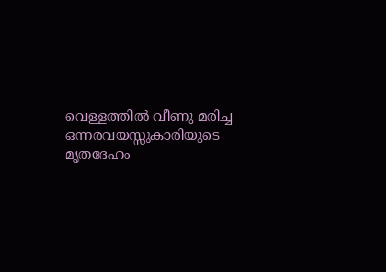വെള്ളത്തിൽ വീണു മരിച്ച ഒന്നരവയസ്സുകാരിയുടെ മൃതദേഹം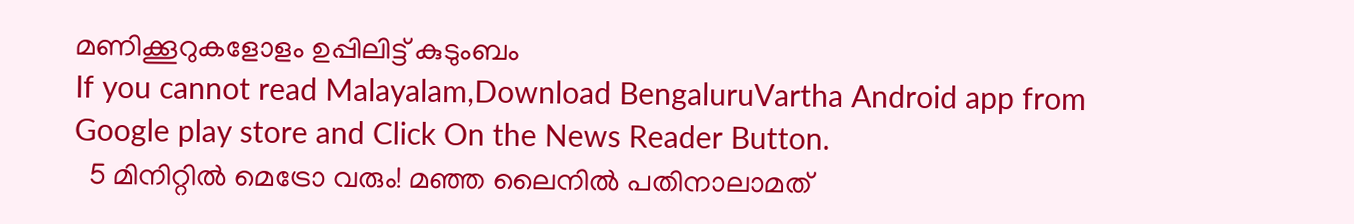മണിക്കൂറുകളോളം ഉപ്പിലിട്ട് കുടുംബം
If you cannot read Malayalam,Download BengaluruVartha Android app from Google play store and Click On the News Reader Button.
  5 മിനിറ്റിൽ മെട്രോ വരും! മഞ്ഞ ലൈനിൽ പതിനാലാമത്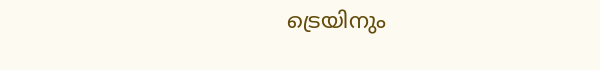ട്രെയിനും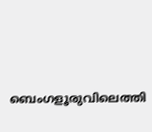ബെംഗളൂരുവിലെത്തി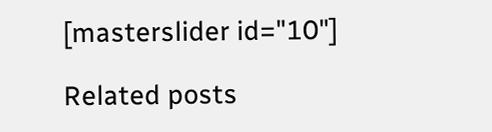[masterslider id="10"]

Related posts